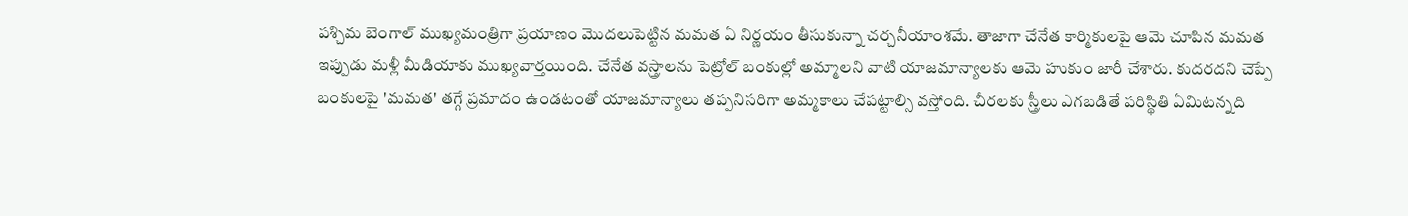పశ్చిమ బెంగాల్ ముఖ్యమంత్రిగా ప్రయాణం మొదలుపెట్టిన మమత ఏ నిర్ణయం తీసుకున్నా చర్చనీయాంశమే. తాజాగా చేనేత కార్మికులపై ఆమె చూపిన మమత ఇప్పుడు మళ్లీ మీడియాకు ముఖ్యవార్తయింది. చేనేత వస్త్రాలను పెట్రోల్ బంకుల్లో అమ్మాలని వాటి యాజమాన్యాలకు ఆమె హుకుం జారీ చేశారు. కుదరదని చెప్పే బంకులపై 'మమత' తగ్గే ప్రమాదం ఉండటంతో యాజమాన్యాలు తప్పనిసరిగా అమ్మకాలు చేపట్టాల్సి వస్తోంది. చీరలకు స్త్రీలు ఎగబడితే పరిస్థితి ఏమిటన్నది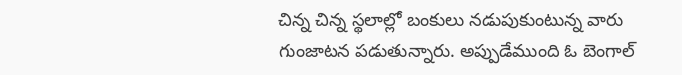చిన్న చిన్న స్థలాల్లో బంకులు నడుపుకుంటున్న వారు గుంజాటన పడుతున్నారు. అప్పుడేముంది ఓ బెంగాల్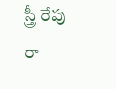స్త్రీ రేపు రా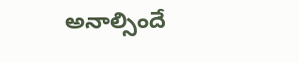అనాల్సిందే